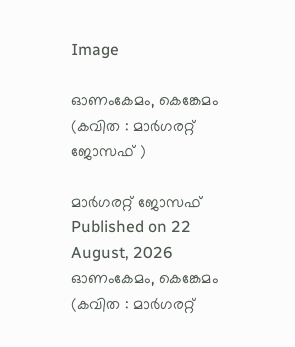Image

ഓണംകേമം, കെങ്കേമം (കവിത : മാര്‍ഗരറ്റ് ജോസഫ് )

മാര്‍ഗരറ്റ് ജോസഫ് Published on 22 August, 2026
ഓണംകേമം, കെങ്കേമം (കവിത : മാര്‍ഗരറ്റ്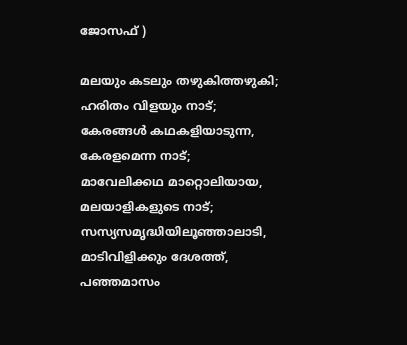ജോസഫ് )

മലയും കടലും തഴുകിത്തഴുകി;
ഹരിതം വിളയും നാട്;
കേരങ്ങള്‍ കഥകളിയാടുന്ന,
കേരളമെന്ന നാട്;
മാവേലിക്കഥ മാറ്റൊലിയായ,
മലയാളികളുടെ നാട്;
സസ്യസമൃദ്ധിയിലൂഞ്ഞാലാടി,
മാടിവിളിക്കും ദേശത്ത്,
പഞ്ഞമാസം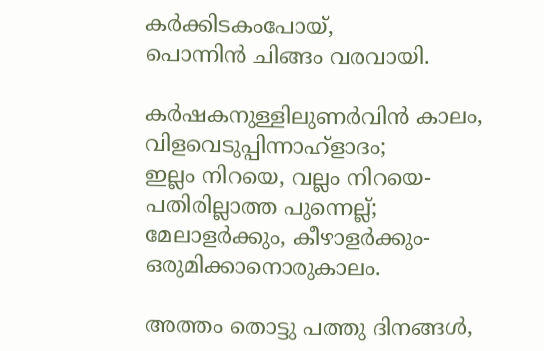കര്‍ക്കിടകംപോയ്,
പൊന്നിന്‍ ചിങ്ങം വരവായി.

കര്‍ഷകനുള്ളിലുണര്‍വിന്‍ കാലം,
വിളവെടുപ്പിന്നാഹ്‌ളാദം;
ഇല്ലം നിറയെ, വല്ലം നിറയെ-
പതിരില്ലാത്ത പുന്നെല്ല്;
മേലാളര്‍ക്കും, കീഴാളര്‍ക്കും-
ഒരുമിക്കാനൊരുകാലം.

അത്തം തൊട്ടു പത്തു ദിനങ്ങള്‍,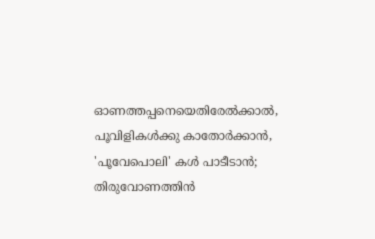ഓണത്തപ്പനെയെതിരേല്‍ക്കാല്‍,
പൂവിളികള്‍ക്കു കാതോര്‍ക്കാന്‍,
'പൂവേപൊലി' കള്‍ പാടീടാന്‍;
തിരുവോണത്തിന്‍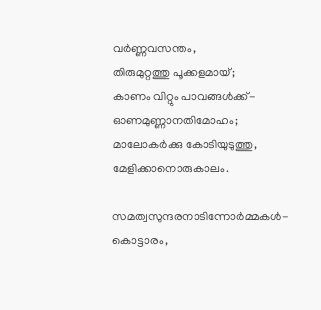വര്‍ണ്ണവസന്തം,
തിരുമുറ്റത്തു പൂക്കളമായ്;
കാണം വിറ്റും പാവങ്ങള്‍ക്ക്-
ഓണമുണ്ണാനതിമോഹം;
മാലോകര്‍ക്കു കോടിയുടുത്തു,
മേളിക്കാനൊരുകാലം.

സമത്വസുന്ദരനാടിന്നോര്‍മ്മകള്‍-
കൊട്ടാരം,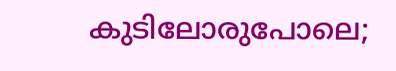കുടിലോരുപോലെ;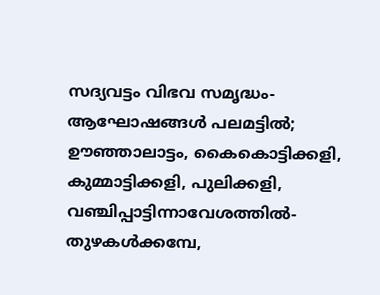സദ്യവട്ടം വിഭവ സമൃദ്ധം-
ആഘോഷങ്ങള്‍ പലമട്ടില്‍;
ഊഞ്ഞാലാട്ടം, കൈകൊട്ടിക്കളി,
കുമ്മാട്ടിക്കളി, പുലിക്കളി,
വഞ്ചിപ്പാട്ടിന്നാവേശത്തില്‍-
തുഴകള്‍ക്കമ്പേ,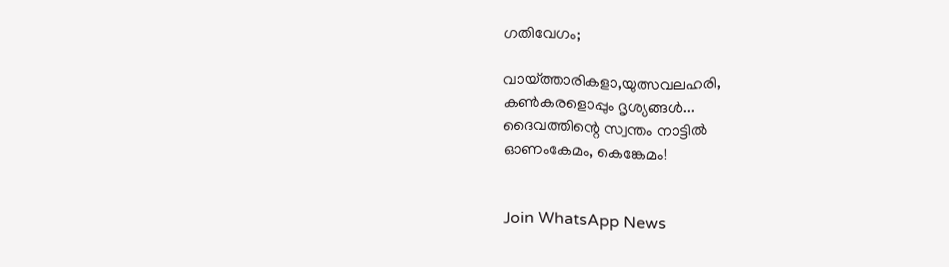ഗതിവേഗം;

വായ്ത്താരികളാ,യുത്സവലഹരി,
കണ്‍കരളൊപ്പും ദൃശ്യങ്ങള്‍...
ദൈവത്തിന്റെ സ്വന്തം നാട്ടില്‍
ഓണംകേമം, കെങ്കേമം!


Join WhatsApp News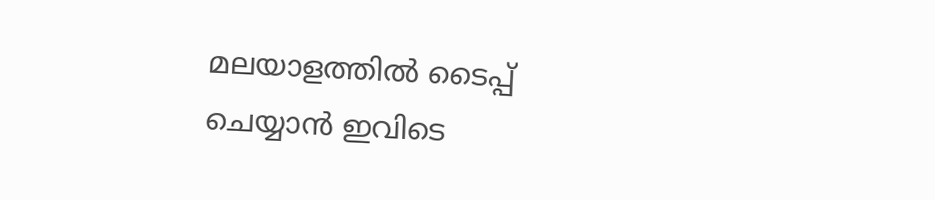മലയാളത്തില്‍ ടൈപ്പ് ചെയ്യാന്‍ ഇവിടെ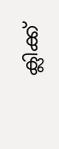ക്ലിക്ക്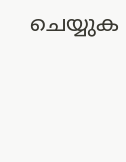ചെയ്യുക